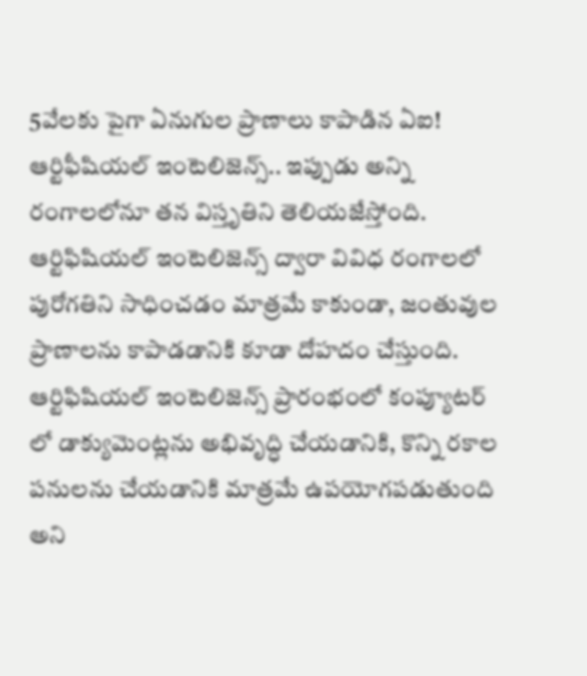5వేలకు పైగా ఏనుగుల ప్రాణాలు కాపాడిన ఏఐ!
ఆర్టిఫీషియల్ ఇంటెలిజెన్స్.. ఇప్పుడు అన్ని రంగాలలోనూ తన విస్తృతిని తెలియజేస్తోంది. ఆర్టిఫిషియల్ ఇంటెలిజెన్స్ ద్వారా వివిధ రంగాలలో పురోగతిని సాధించడం మాత్రమే కాకుండా, జంతువుల ప్రాణాలను కాపాడడానికి కూడా దోహదం చేస్తుంది. ఆర్టిఫిషియల్ ఇంటెలిజెన్స్ ప్రారంభంలో కంప్యూటర్ లో డాక్యుమెంట్లను అభివృద్ధి చేయడానికి, కొన్ని రకాల పనులను చేయడానికి మాత్రమే ఉపయోగపడుతుంది అని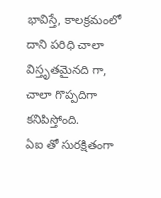భావిస్తే, కాలక్రమంలో దాని పరిధి చాలా విస్తృతమైనది గా, చాలా గొప్పదిగా కనిపిస్తోంది.
ఏఐ తో సురక్షితంగా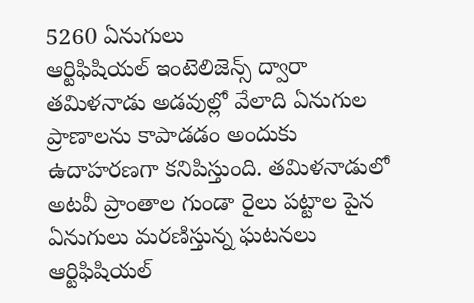5260 ఏనుగులు
ఆర్టిఫిషియల్ ఇంటెలిజెన్స్ ద్వారా తమిళనాడు అడవుల్లో వేలాది ఏనుగుల ప్రాణాలను కాపాడడం అందుకు ఉదాహరణగా కనిపిస్తుంది. తమిళనాడులో అటవీ ప్రాంతాల గుండా రైలు పట్టాల పైన ఏనుగులు మరణిస్తున్న ఘటనలు ఆర్టిఫిషియల్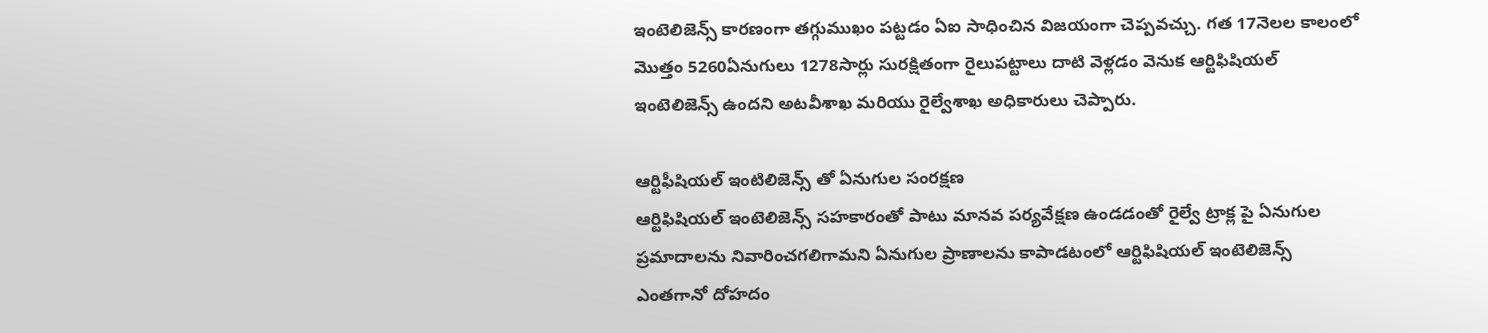ఇంటెలిజెన్స్ కారణంగా తగ్గుముఖం పట్టడం ఏఐ సాధించిన విజయంగా చెప్పవచ్చు. గత 17నెలల కాలంలో మొత్తం 5260ఏనుగులు 1278సార్లు సురక్షితంగా రైలుపట్టాలు దాటి వెళ్లడం వెనుక ఆర్టిఫిషియల్ ఇంటెలిజెన్స్ ఉందని అటవీశాఖ మరియు రైల్వేశాఖ అధికారులు చెప్పారు.

ఆర్టిఫీషియల్ ఇంటిలిజెన్స్ తో ఏనుగుల సంరక్షణ
ఆర్టిఫిషియల్ ఇంటెలిజెన్స్ సహకారంతో పాటు మానవ పర్యవేక్షణ ఉండడంతో రైల్వే ట్రాక్ల పై ఏనుగుల ప్రమాదాలను నివారించగలిగామని ఏనుగుల ప్రాణాలను కాపాడటంలో ఆర్టిఫిషియల్ ఇంటెలిజెన్స్ ఎంతగానో దోహదం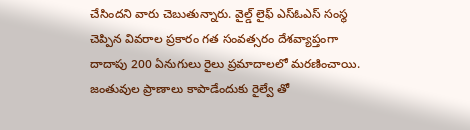చేసిందని వారు చెబుతున్నారు. వైల్డ్ లైఫ్ ఎస్ఓఎస్ సంస్థ చెప్పిన వివరాల ప్రకారం గత సంవత్సరం దేశవ్యాప్తంగా దాదాపు 200 ఏనుగులు రైలు ప్రమాదాలలో మరణించాయి.
జంతువుల ప్రాణాలు కాపాడేందుకు రైల్వే తో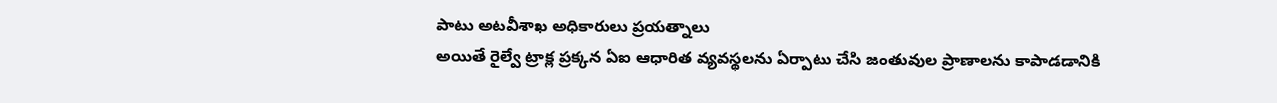పాటు అటవీశాఖ అధికారులు ప్రయత్నాలు
అయితే రైల్వే ట్రాక్ల ప్రక్కన ఏఐ ఆధారిత వ్యవస్థలను ఏర్పాటు చేసి జంతువుల ప్రాణాలను కాపాడడానికి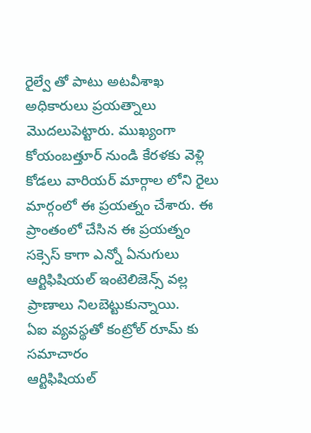రైల్వే తో పాటు అటవీశాఖ అధికారులు ప్రయత్నాలు మొదలుపెట్టారు. ముఖ్యంగా కోయంబత్తూర్ నుండి కేరళకు వెళ్లి కోడలు వారియర్ మార్గాల లోని రైలు మార్గంలో ఈ ప్రయత్నం చేశారు. ఈ ప్రాంతంలో చేసిన ఈ ప్రయత్నం సక్సెస్ కాగా ఎన్నో ఏనుగులు ఆర్టిఫిషియల్ ఇంటెలిజెన్స్ వల్ల ప్రాణాలు నిలబెట్టుకున్నాయి.
ఏఐ వ్యవస్థతో కంట్రోల్ రూమ్ కు సమాచారం
ఆర్టిఫిషియల్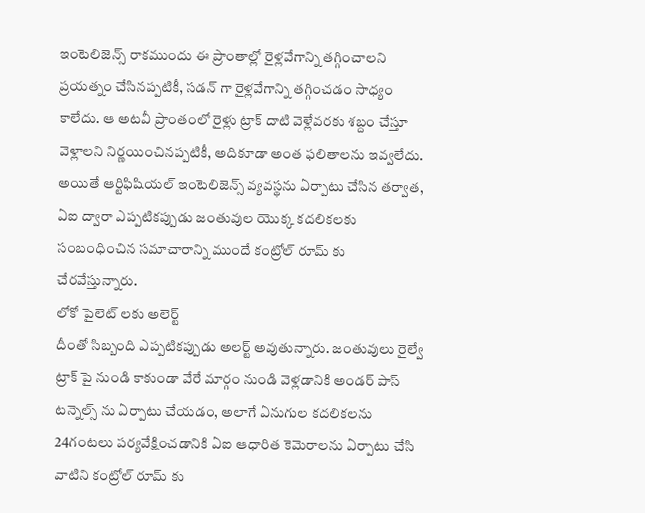ఇంటెలిజెన్స్ రాకముందు ఈ ప్రాంతాల్లో రైళ్లవేగాన్ని తగ్గించాలని ప్రయత్నం చేసినప్పటికీ, సడన్ గా రైళ్లవేగాన్ని తగ్గించడం సాధ్యం కాలేదు. ఆ అటవీ ప్రాంతంలో రైళ్లు ట్రాక్ దాటి వెళ్లేవరకు శబ్దం చేస్తూ వెళ్లాలని నిర్ణయించినప్పటికీ, అదికూడా అంత ఫలితాలను ఇవ్వలేదు. అయితే ఆర్టిఫిషియల్ ఇంటెలిజెన్స్ వ్యవస్థను ఏర్పాటు చేసిన తర్వాత, ఏఐ ద్వారా ఎప్పటికప్పుడు జంతువుల యొక్క కదలికలకు సంబంధించిన సమాచారాన్ని ముందే కంట్రోల్ రూమ్ కు చేరవేస్తున్నారు.
లోకో పైలెట్ లకు అలెర్ట్
దీంతో సిబ్బంది ఎప్పటికప్పుడు అలర్ట్ అవుతున్నారు. జంతువులు రైల్వే ట్రాక్ పై నుండి కాకుండా వేరే మార్గం నుండి వెళ్లడానికి అండర్ పాస్ టన్నెల్స్ ను ఏర్పాటు చేయడం, అలాగే ఏనుగుల కదలికలను 24గంటలు పర్యవేక్షించడానికి ఏఐ ఆధారిత కెమెరాలను ఏర్పాటు చేసి వాటిని కంట్రోల్ రూమ్ కు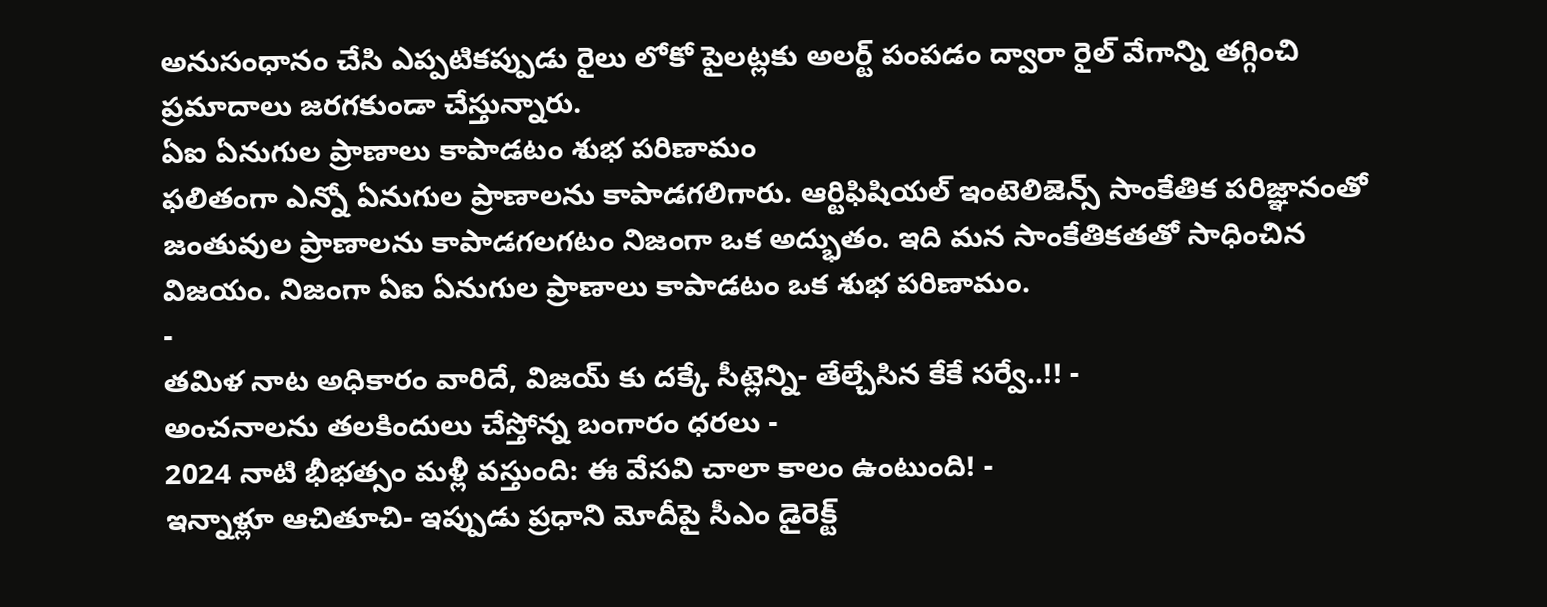అనుసంధానం చేసి ఎప్పటికప్పుడు రైలు లోకో పైలట్లకు అలర్ట్ పంపడం ద్వారా రైల్ వేగాన్ని తగ్గించి ప్రమాదాలు జరగకుండా చేస్తున్నారు.
ఏఐ ఏనుగుల ప్రాణాలు కాపాడటం శుభ పరిణామం
ఫలితంగా ఎన్నో ఏనుగుల ప్రాణాలను కాపాడగలిగారు. ఆర్టిఫిషియల్ ఇంటెలిజెన్స్ సాంకేతిక పరిజ్ఞానంతో జంతువుల ప్రాణాలను కాపాడగలగటం నిజంగా ఒక అద్భుతం. ఇది మన సాంకేతికతతో సాధించిన విజయం. నిజంగా ఏఐ ఏనుగుల ప్రాణాలు కాపాడటం ఒక శుభ పరిణామం.
-
తమిళ నాట అధికారం వారిదే, విజయ్ కు దక్కే సీట్లెన్ని- తేల్చేసిన కేకే సర్వే..!! -
అంచనాలను తలకిందులు చేస్తోన్న బంగారం ధరలు -
2024 నాటి భీభత్సం మళ్లీ వస్తుంది: ఈ వేసవి చాలా కాలం ఉంటుంది! -
ఇన్నాళ్లూ ఆచితూచి- ఇప్పుడు ప్రధాని మోదీపై సీఎం డైరెక్ట్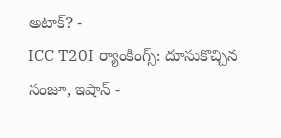అటాక్? -
ICC T20I ర్యాంకింగ్స్: దూసుకొచ్చిన సంజూ, ఇషాన్ -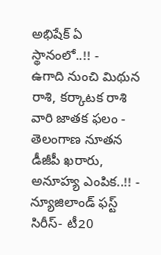అభిషేక్ ఏ స్థానంలో..!! -
ఉగాది నుంచి మిథున రాశి, కర్కాటక రాశి వారి జాతక ఫలం -
తెలంగాణ నూతన డీజీపీ ఖరారు, అనూహ్య ఎంపిక..!! -
న్యూజిలాండ్ ఫస్ట్ సిరీస్- టీ20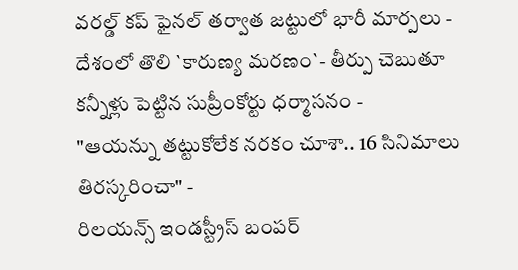వరల్డ్ కప్ ఫైనల్ తర్వాత జట్టులో భారీ మార్పలు -
దేశంలో తొలి `కారుణ్య మరణం`- తీర్పు చెబుతూ కన్నీళ్లు పెట్టిన సుప్రీంకోర్టు ధర్మాసనం -
"ఆయన్ను తట్టుకోలేక నరకం చూశా.. 16 సినిమాలు తిరస్కరించా" -
రిలయన్స్ ఇండస్ట్రీస్ బంపర్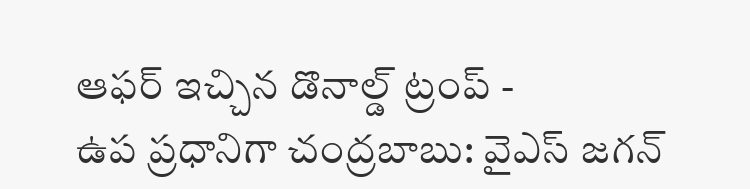ఆఫర్ ఇచ్చిన డొనాల్డ్ ట్రంప్ -
ఉప ప్రధానిగా చంద్రబాబు: వైఎస్ జగన్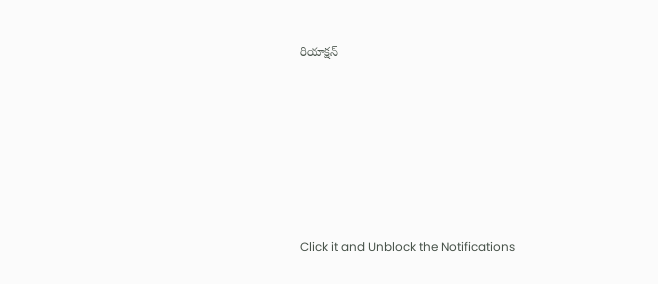రియాక్షన్












Click it and Unblock the Notifications